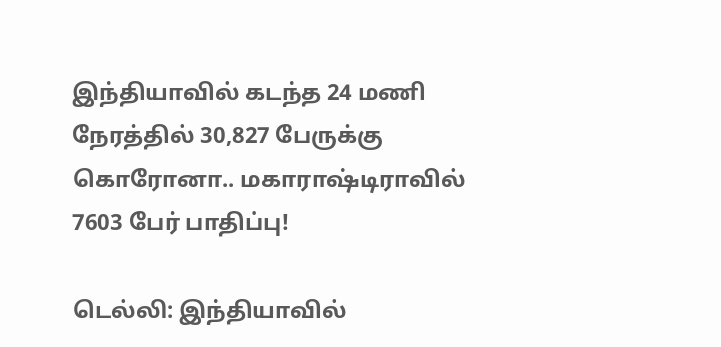இந்தியாவில் கடந்த 24 மணி நேரத்தில் 30,827 பேருக்கு கொரோனா.. மகாராஷ்டிராவில் 7603 பேர் பாதிப்பு!

டெல்லி: இந்தியாவில்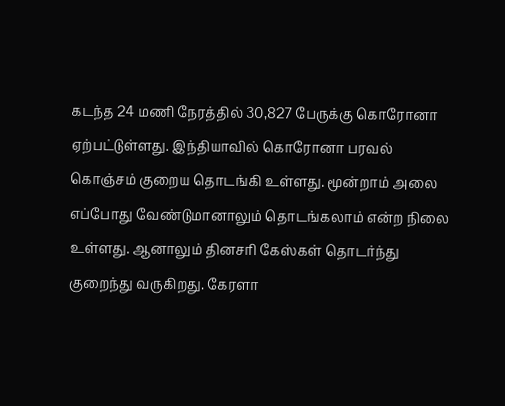கடந்த 24 மணி நேரத்தில் 30,827 பேருக்கு கொரோனா ஏற்பட்டுள்ளது. இந்தியாவில் கொரோனா பரவல் கொஞ்சம் குறைய தொடங்கி உள்ளது. மூன்றாம் அலை எப்போது வேண்டுமானாலும் தொடங்கலாம் என்ற நிலை உள்ளது. ஆனாலும் தினசரி கேஸ்கள் தொடர்ந்து குறைந்து வருகிறது. கேரளா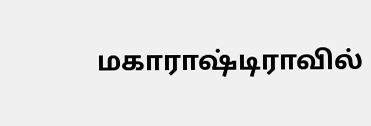மகாராஷ்டிராவில்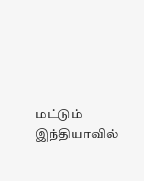மட்டும் இந்தியாவில்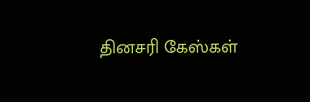தினசரி கேஸ்கள்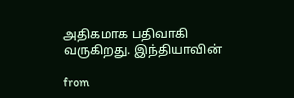அதிகமாக பதிவாகி வருகிறது. இந்தியாவின்

from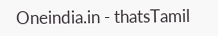Oneindia.in - thatsTamil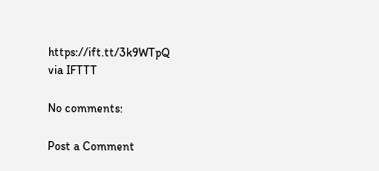https://ift.tt/3k9WTpQ
via IFTTT

No comments:

Post a Comment